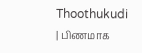Thoothukudi | பிணமாக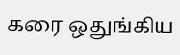கரை ஒதுங்கிய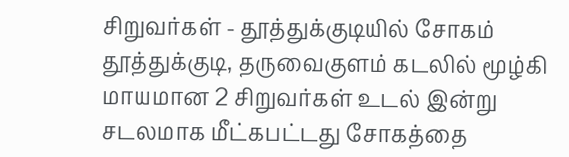சிறுவர்கள் - தூத்துக்குடியில் சோகம்
தூத்துக்குடி, தருவைகுளம் கடலில் மூழ்கி மாயமான 2 சிறுவர்கள் உடல் இன்று சடலமாக மீட்கபட்டது சோகத்தை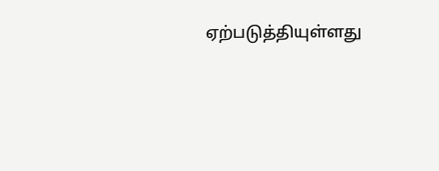ஏற்படுத்தியுள்ளது